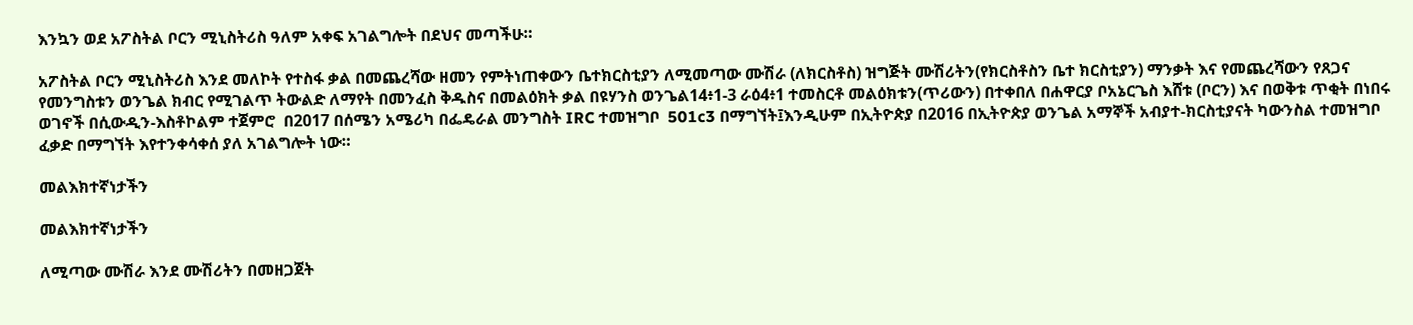እንኳን ወደ አፖስትል ቦርን ሚኒስትሪስ ዓለም አቀፍ አገልግሎት በደህና መጣችሁ።

አፖስትል ቦርን ሚኒስትሪስ እንደ መለኮት የተስፋ ቃል በመጨረሻው ዘመን የምትነጠቀውን ቤተክርስቲያን ለሚመጣው ሙሽራ (ለክርስቶስ) ዝግጅት ሙሽሪትን(የክርስቶስን ቤተ ክርስቲያን) ማንቃት እና የመጨረሻውን የጸጋና የመንግስቱን ወንጌል ክብር የሚገልጥ ትውልድ ለማየት በመንፈስ ቅዱስና በመልዕክት ቃል በዩሃንስ ወንጌል14፥1-3 ራዕ4፥1 ተመስርቶ መልዕክቱን(ጥሪውን) በተቀበለ በሐዋርያ ቦአኔርጌስ እሸቱ (ቦርን) እና በወቅቱ ጥቂት በነበሩ ወገኖች በሲውዲን-እስቶኮልም ተጀምሮ  በ2017 በሰሜን አሜሪካ በፌዴራል መንግስት IRC ተመዝግቦ  501c3 በማግኘት፤እንዲሁም በኢትዮጵያ በ2016 በኢትዮጵያ ወንጌል አማኞች አብያተ-ክርስቲያናት ካውንስል ተመዝግቦ ፈቃድ በማግኘት እየተንቀሳቀሰ ያለ አገልግሎት ነው።

መልእክተኛነታችን

መልእክተኛነታችን

ለሚጣው ሙሽራ እንደ ሙሽሪትን በመዘጋጀት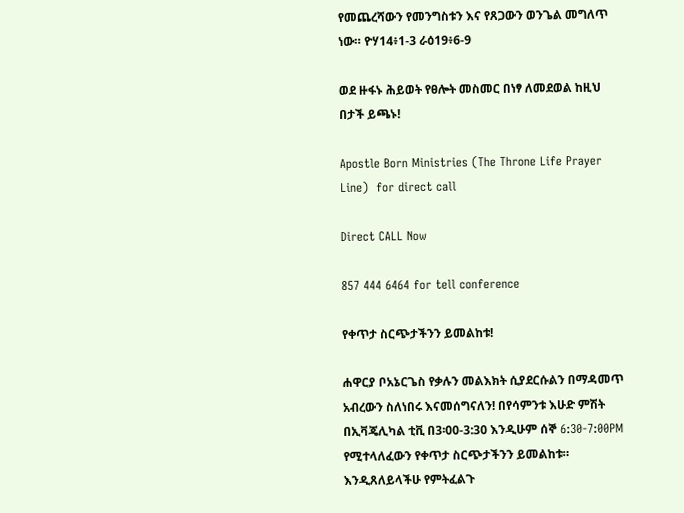የመጨረሻውን የመንግስቱን እና የጸጋውን ወንጌል መግለጥ ነው። ዮሃ14፥1-3 ራዕ19፥6-9

ወደ ዙፋኑ ሕይወት የፀሎት መስመር በነፃ ለመደወል ከዚህ በታች ይጫኑ!

Apostle Born Ministries (The Throne Life Prayer Line)  for direct call

Direct CALL Now

857 444 6464 for tell conference

የቀጥታ ስርጭታችንን ይመልከቱ!

ሐዋርያ ቦአኔርጌስ የቃሉን መልእክት ሲያደርሱልን በማዳመጥ አብረውን ስለነበሩ እናመሰግናለን! በየሳምንቱ እሁድ ምሽት በኢቫጄሊካል ቲቪ በ3፡00-3:30 እንዲሁም ሰኞ 6:30-7:00PM የሚተላለፈውን የቀጥታ ስርጭታችንን ይመልከቱ። እንዲጸለይላችሁ የምትፈልጉ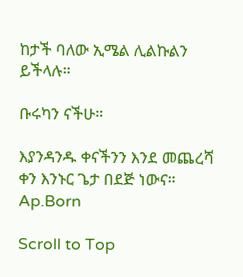ከታች ባለው ኢሜል ሊልኩልን ይችላሉ።

ቡሩካን ናችሁ።

እያንዳንዱ ቀናችንን እንደ መጨረሻ ቀን እንኑር ጌታ በደጅ ነውና። Ap.Born

Scroll to Top